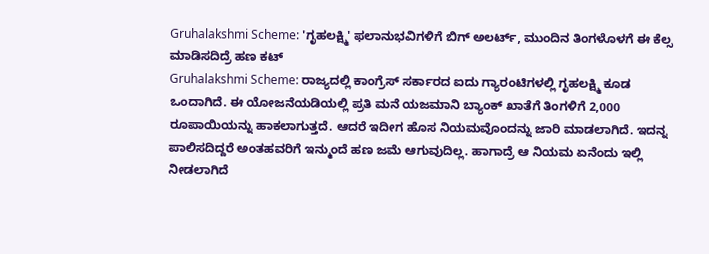Gruhalakshmi Scheme: 'ಗೃಹಲಕ್ಷ್ಮಿ' ಫಲಾನುಭವಿಗಳಿಗೆ ಬಿಗ್ ಅಲರ್ಟ್, ಮುಂದಿನ ತಿಂಗಳೊಳಗೆ ಈ ಕೆಲ್ಸ ಮಾಡಿಸದಿದ್ರೆ ಹಣ ಕಟ್
Gruhalakshmi Scheme: ರಾಜ್ಯದಲ್ಲಿ ಕಾಂಗ್ರೆಸ್ ಸರ್ಕಾರದ ಐದು ಗ್ಯಾರಂಟಿಗಳಲ್ಲಿ ಗೃಹಲಕ್ಷ್ಮಿ ಕೂಡ ಒಂದಾಗಿದೆ. ಈ ಯೋಜನೆಯಡಿಯಲ್ಲಿ ಪ್ರತಿ ಮನೆ ಯಜಮಾನಿ ಬ್ಯಾಂಕ್ ಖಾತೆಗೆ ತಿಂಗಳಿಗೆ 2,000 ರೂಪಾಯಿಯನ್ನು ಹಾಕಲಾಗುತ್ತದೆ. ಆದರೆ ಇದೀಗ ಹೊಸ ನಿಯಮವೊಂದನ್ನು ಜಾರಿ ಮಾಡಲಾಗಿದೆ. ಇದನ್ನ ಪಾಲಿಸದಿದ್ದರೆ ಅಂತಹವರಿಗೆ ಇನ್ಮುಂದೆ ಹಣ ಜಮೆ ಆಗುವುದಿಲ್ಲ. ಹಾಗಾದ್ರೆ ಆ ನಿಯಮ ಏನೆಂದು ಇಲ್ಲಿ ನೀಡಲಾಗಿದೆ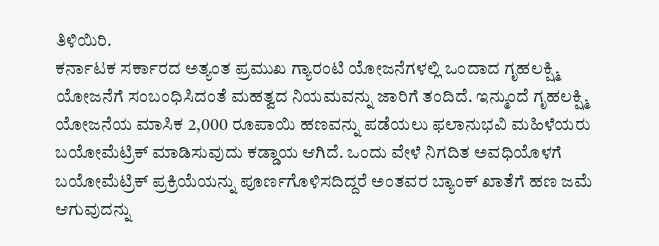ತಿಳಿಯಿರಿ.
ಕರ್ನಾಟಕ ಸರ್ಕಾರದ ಅತ್ಯಂತ ಪ್ರಮುಖ ಗ್ಯಾರಂಟಿ ಯೋಜನೆಗಳಲ್ಲಿ ಒಂದಾದ ಗೃಹಲಕ್ಷ್ಮಿ ಯೋಜನೆಗೆ ಸಂಬಂಧಿಸಿದಂತೆ ಮಹತ್ವದ ನಿಯಮವನ್ನು ಜಾರಿಗೆ ತಂದಿದೆ. ಇನ್ಮುಂದೆ ಗೃಹಲಕ್ಷ್ಮಿ ಯೋಜನೆಯ ಮಾಸಿಕ 2,000 ರೂಪಾಯಿ ಹಣವನ್ನು ಪಡೆಯಲು ಫಲಾನುಭವಿ ಮಹಿಳೆಯರು ಬಯೋಮೆಟ್ರಿಕ್ ಮಾಡಿಸುವುದು ಕಡ್ಡಾಯ ಆಗಿದೆ. ಒಂದು ವೇಳೆ ನಿಗದಿತ ಅವಧಿಯೊಳಗೆ ಬಯೋಮೆಟ್ರಿಕ್ ಪ್ರಕ್ರಿಯೆಯನ್ನು ಪೂರ್ಣಗೊಳಿಸದಿದ್ದರೆ ಅಂತವರ ಬ್ಯಾಂಕ್ ಖಾತೆಗೆ ಹಣ ಜಮೆ ಆಗುವುದನ್ನು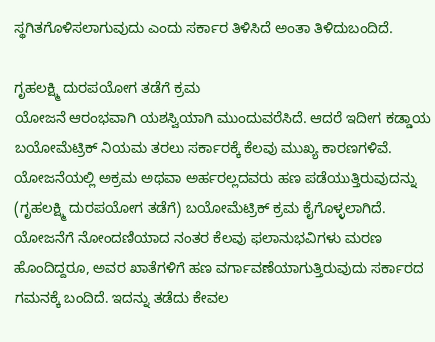ಸ್ಥಗಿತಗೊಳಿಸಲಾಗುವುದು ಎಂದು ಸರ್ಕಾರ ತಿಳಿಸಿದೆ ಅಂತಾ ತಿಳಿದುಬಂದಿದೆ.

ಗೃಹಲಕ್ಷ್ಮಿ ದುರಪಯೋಗ ತಡೆಗೆ ಕ್ರಮ
ಯೋಜನೆ ಆರಂಭವಾಗಿ ಯಶಸ್ವಿಯಾಗಿ ಮುಂದುವರೆಸಿದೆ. ಆದರೆ ಇದೀಗ ಕಡ್ಡಾಯ ಬಯೋಮೆಟ್ರಿಕ್ ನಿಯಮ ತರಲು ಸರ್ಕಾರಕ್ಕೆ ಕೆಲವು ಮುಖ್ಯ ಕಾರಣಗಳಿವೆ. ಯೋಜನೆಯಲ್ಲಿ ಅಕ್ರಮ ಅಥವಾ ಅರ್ಹರಲ್ಲದವರು ಹಣ ಪಡೆಯುತ್ತಿರುವುದನ್ನು (ಗೃಹಲಕ್ಷ್ಮಿ ದುರಪಯೋಗ ತಡೆಗೆ) ಬಯೋಮೆಟ್ರಿಕ್ ಕ್ರಮ ಕೈಗೊಳ್ಳಲಾಗಿದೆ.
ಯೋಜನೆಗೆ ನೋಂದಣಿಯಾದ ನಂತರ ಕೆಲವು ಫಲಾನುಭವಿಗಳು ಮರಣ ಹೊಂದಿದ್ದರೂ, ಅವರ ಖಾತೆಗಳಿಗೆ ಹಣ ವರ್ಗಾವಣೆಯಾಗುತ್ತಿರುವುದು ಸರ್ಕಾರದ ಗಮನಕ್ಕೆ ಬಂದಿದೆ. ಇದನ್ನು ತಡೆದು ಕೇವಲ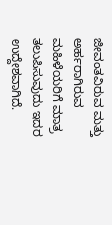ಜೀವಂತವಿರುವ ಮತ್ತು ಅರ್ಹರಾಗಿರುವ ಮಹಿಳೆಯರಿಗೆ ಮಾತ್ರ ತಲುಪಿಸುವುದು ಇದರ ಉದ್ದೇಶವಾಗಿದೆ.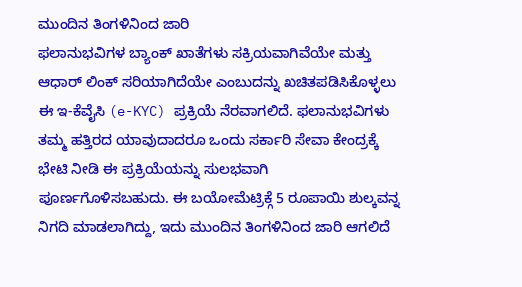ಮುಂದಿನ ತಿಂಗಳಿನಿಂದ ಜಾರಿ
ಫಲಾನುಭವಿಗಳ ಬ್ಯಾಂಕ್ ಖಾತೆಗಳು ಸಕ್ರಿಯವಾಗಿವೆಯೇ ಮತ್ತು ಆಧಾರ್ ಲಿಂಕ್ ಸರಿಯಾಗಿದೆಯೇ ಎಂಬುದನ್ನು ಖಚಿತಪಡಿಸಿಕೊಳ್ಳಲು ಈ ಇ-ಕೆವೈಸಿ (e-KYC) ಪ್ರಕ್ರಿಯೆ ನೆರವಾಗಲಿದೆ. ಫಲಾನುಭವಿಗಳು ತಮ್ಮ ಹತ್ತಿರದ ಯಾವುದಾದರೂ ಒಂದು ಸರ್ಕಾರಿ ಸೇವಾ ಕೇಂದ್ರಕ್ಕೆ ಭೇಟಿ ನೀಡಿ ಈ ಪ್ರಕ್ರಿಯೆಯನ್ನು ಸುಲಭವಾಗಿ ಪೂರ್ಣಗೊಳಿಸಬಹುದು. ಈ ಬಯೋಮೆಟ್ರಿಕ್ಗೆ 5 ರೂಪಾಯಿ ಶುಲ್ಕವನ್ನ ನಿಗದಿ ಮಾಡಲಾಗಿದ್ದು, ಇದು ಮುಂದಿನ ತಿಂಗಳಿನಿಂದ ಜಾರಿ ಆಗಲಿದೆ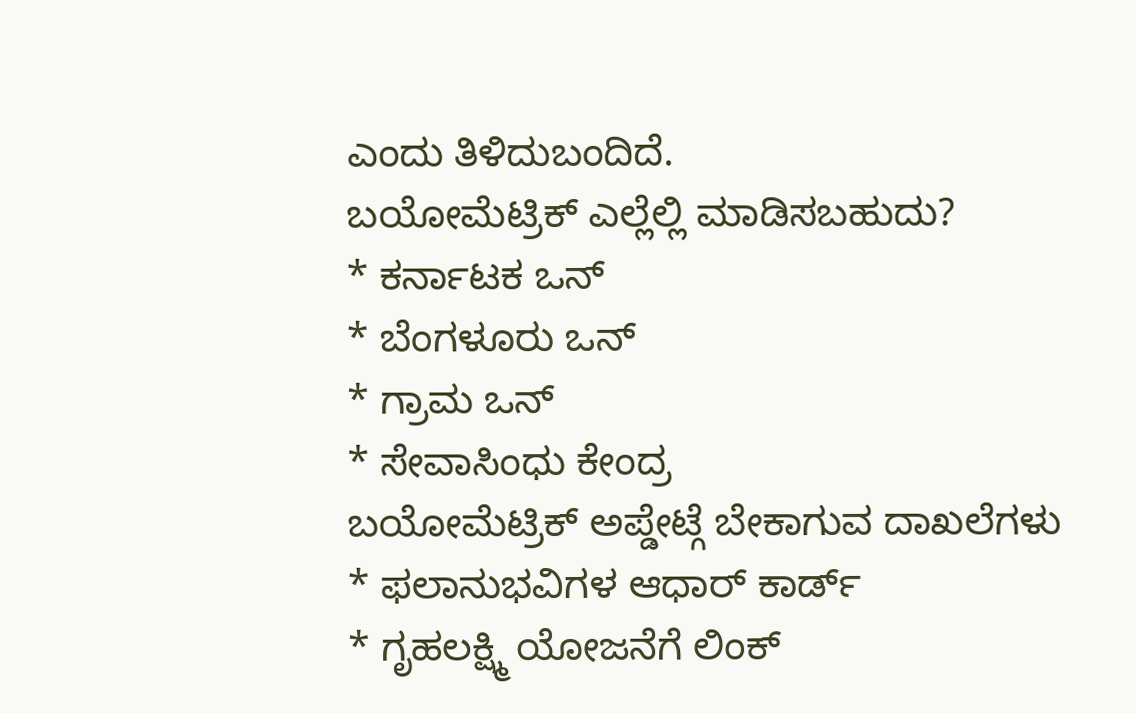ಎಂದು ತಿಳಿದುಬಂದಿದೆ.
ಬಯೋಮೆಟ್ರಿಕ್ ಎಲ್ಲೆಲ್ಲಿ ಮಾಡಿಸಬಹುದು?
* ಕರ್ನಾಟಕ ಒನ್
* ಬೆಂಗಳೂರು ಒನ್
* ಗ್ರಾಮ ಒನ್
* ಸೇವಾಸಿಂಧು ಕೇಂದ್ರ
ಬಯೋಮೆಟ್ರಿಕ್ ಅಪ್ಡೇಟ್ಗೆ ಬೇಕಾಗುವ ದಾಖಲೆಗಳು
* ಫಲಾನುಭವಿಗಳ ಆಧಾರ್ ಕಾರ್ಡ್
* ಗೃಹಲಕ್ಷ್ಮಿ ಯೋಜನೆಗೆ ಲಿಂಕ್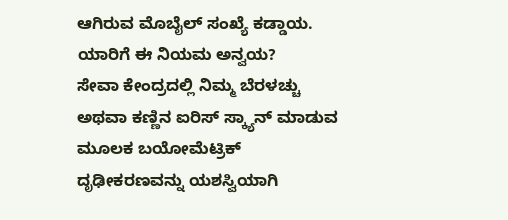ಆಗಿರುವ ಮೊಬೈಲ್ ಸಂಖ್ಯೆ ಕಡ್ಡಾಯ.
ಯಾರಿಗೆ ಈ ನಿಯಮ ಅನ್ವಯ?
ಸೇವಾ ಕೇಂದ್ರದಲ್ಲಿ ನಿಮ್ಮ ಬೆರಳಚ್ಚು ಅಥವಾ ಕಣ್ಣಿನ ಐರಿಸ್ ಸ್ಕ್ಯಾನ್ ಮಾಡುವ ಮೂಲಕ ಬಯೋಮೆಟ್ರಿಕ್ ದೃಢೀಕರಣವನ್ನು ಯಶಸ್ವಿಯಾಗಿ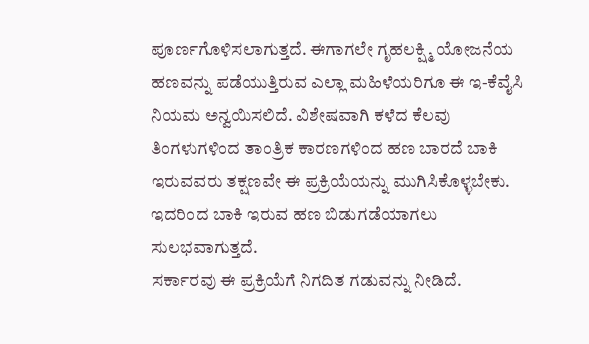ಪೂರ್ಣಗೊಳಿಸಲಾಗುತ್ತದೆ. ಈಗಾಗಲೇ ಗೃಹಲಕ್ಷ್ಮಿ ಯೋಜನೆಯ ಹಣವನ್ನು ಪಡೆಯುತ್ತಿರುವ ಎಲ್ಲಾ ಮಹಿಳೆಯರಿಗೂ ಈ ಇ-ಕೆವೈಸಿ ನಿಯಮ ಅನ್ವಯಿಸಲಿದೆ. ವಿಶೇಷವಾಗಿ ಕಳೆದ ಕೆಲವು ತಿಂಗಳುಗಳಿಂದ ತಾಂತ್ರಿಕ ಕಾರಣಗಳಿಂದ ಹಣ ಬಾರದೆ ಬಾಕಿ ಇರುವವರು ತಕ್ಷಣವೇ ಈ ಪ್ರಕ್ರಿಯೆಯನ್ನು ಮುಗಿಸಿಕೊಳ್ಳಬೇಕು. ಇದರಿಂದ ಬಾಕಿ ಇರುವ ಹಣ ಬಿಡುಗಡೆಯಾಗಲು ಸುಲಭವಾಗುತ್ತದೆ.
ಸರ್ಕಾರವು ಈ ಪ್ರಕ್ರಿಯೆಗೆ ನಿಗದಿತ ಗಡುವನ್ನು ನೀಡಿದೆ.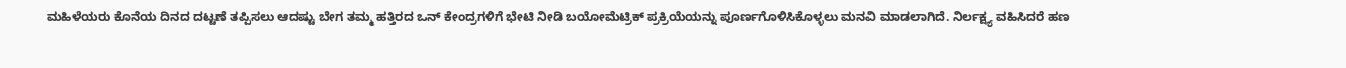ಮಹಿಳೆಯರು ಕೊನೆಯ ದಿನದ ದಟ್ಟಣೆ ತಪ್ಪಿಸಲು ಆದಷ್ಟು ಬೇಗ ತಮ್ಮ ಹತ್ತಿರದ ಒನ್ ಕೇಂದ್ರಗಳಿಗೆ ಭೇಟಿ ನೀಡಿ ಬಯೋಮೆಟ್ರಿಕ್ ಪ್ರಕ್ರಿಯೆಯನ್ನು ಪೂರ್ಣಗೊಳಿಸಿಕೊಳ್ಳಲು ಮನವಿ ಮಾಡಲಾಗಿದೆ. ನಿರ್ಲಕ್ಷ್ಯ ವಹಿಸಿದರೆ ಹಣ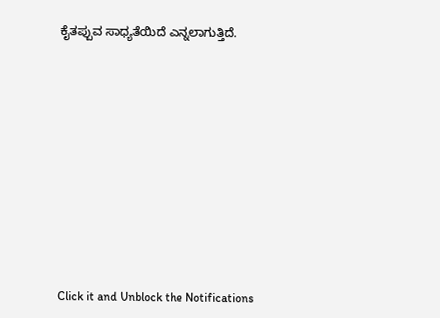ಕೈತಪ್ಪುವ ಸಾಧ್ಯತೆಯಿದೆ ಎನ್ನಲಾಗುತ್ತಿದೆ.












Click it and Unblock the Notifications